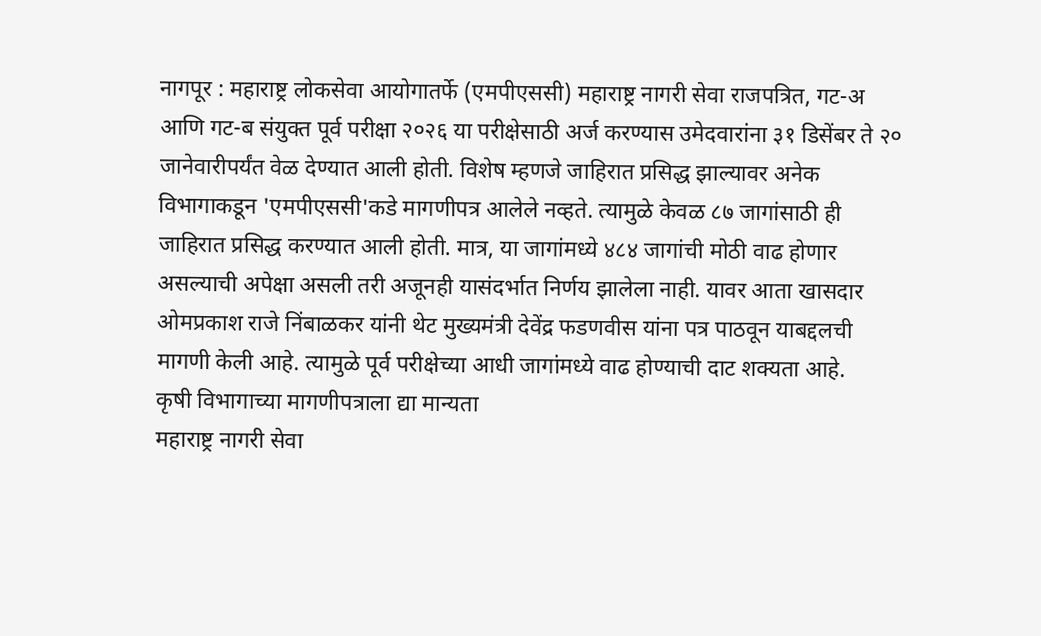नागपूर : महाराष्ट्र लोकसेवा आयोगातर्फे (एमपीएससी) महाराष्ट्र नागरी सेवा राजपत्रित, गट-अ आणि गट-ब संयुक्त पूर्व परीक्षा २०२६ या परीक्षेसाठी अर्ज करण्यास उमेदवारांना ३१ डिसेंबर ते २० जानेवारीपर्यंत वेळ देण्यात आली होती. विशेष म्हणजे जाहिरात प्रसिद्ध झाल्यावर अनेक विभागाकडून 'एमपीएससी'कडे मागणीपत्र आलेले नव्हते. त्यामुळे केवळ ८७ जागांसाठी ही जाहिरात प्रसिद्ध करण्यात आली होती. मात्र, या जागांमध्ये ४८४ जागांची मोठी वाढ होणार असल्याची अपेक्षा असली तरी अजूनही यासंदर्भात निर्णय झालेला नाही. यावर आता खासदार ओमप्रकाश राजे निंबाळकर यांनी थेट मुख्यमंत्री देवेंद्र फडणवीस यांना पत्र पाठवून याबद्दलची मागणी केली आहे. त्यामुळे पूर्व परीक्षेच्या आधी जागांमध्ये वाढ होण्याची दाट शक्यता आहे.
कृषी विभागाच्या मागणीपत्राला द्या मान्यता
महाराष्ट्र नागरी सेवा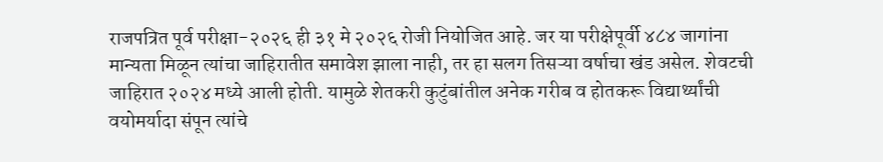राजपत्रित पूर्व परीक्षा-२०२६ ही ३१ मे २०२६ रोजी नियोजित आहे. जर या परीक्षेपूर्वी ४८४ जागांना मान्यता मिळून त्यांचा जाहिरातीत समावेश झाला नाही, तर हा सलग तिसऱ्या वर्षाचा खंड असेल. शेवटची जाहिरात २०२४ मध्ये आली होती. यामुळे शेतकरी कुटुंबांतील अनेक गरीब व होतकरू विद्यार्थ्यांची वयोमर्यादा संपून त्यांचे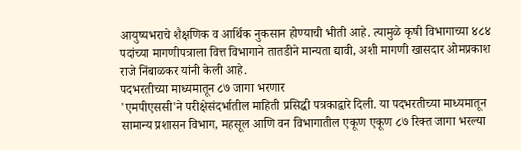आयुष्यभराचे शैक्षणिक व आर्थिक नुकसान होण्याची भीती आहे. त्यामुळे कृषी विभागाच्या ४८४ पदांच्या मागणीपत्राला वित्त विभागाने तातडीने मान्यता द्यावी, अशी मागणी खासदार ओमप्रकाश राजे निंबाळकर यांनी केली आहे.
पदभरतीच्या माध्यमातून ८७ जागा भरणार
'एमपीएससी'ने परीक्षेसंदर्भातील माहिती प्रसिद्धी पत्रकाद्वारे दिली. या पदभरतीच्या माध्यमातून सामान्य प्रशासन विभाग, महसूल आणि वन विभागातील एकूण एकूण ८७ रिक्त जागा भरल्या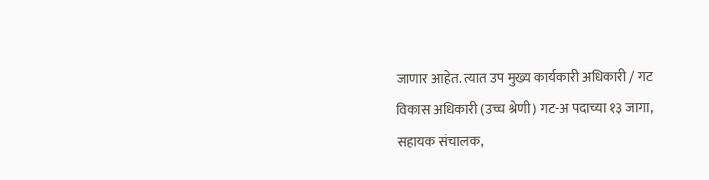जाणार आहेत. त्यात उप मुख्य कार्यकारी अधिकारी / गट विकास अधिकारी (उच्च श्रेणी) गट-अ पदाच्या १३ जागा, सहायक संचालक,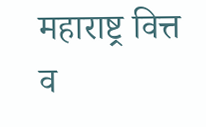महाराष्ट्र वित्त व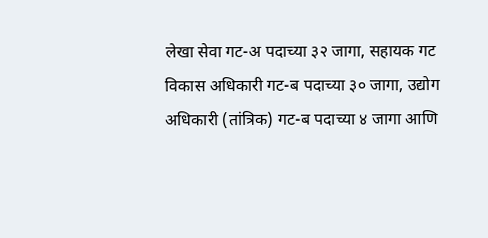लेखा सेवा गट-अ पदाच्या ३२ जागा, सहायक गट विकास अधिकारी गट-ब पदाच्या ३० जागा, उद्योग अधिकारी (तांत्रिक) गट-ब पदाच्या ४ जागा आणि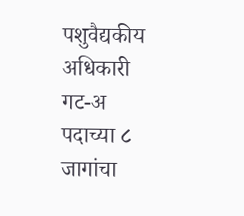पशुवैद्यकीय अधिकारी गट-अ पदाच्या ८ जागांचा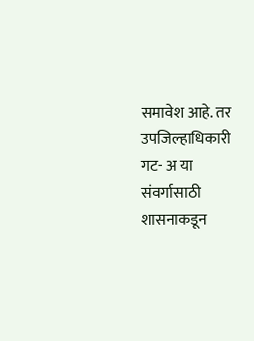समावेश आहे. तर उपजिल्हाधिकारी गट- अ या संवर्गासाठी शासनाकडून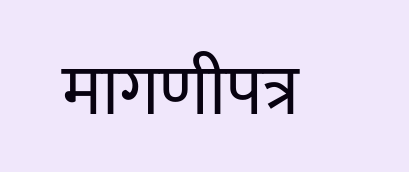मागणीपत्र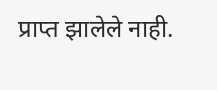प्राप्त झालेले नाही.